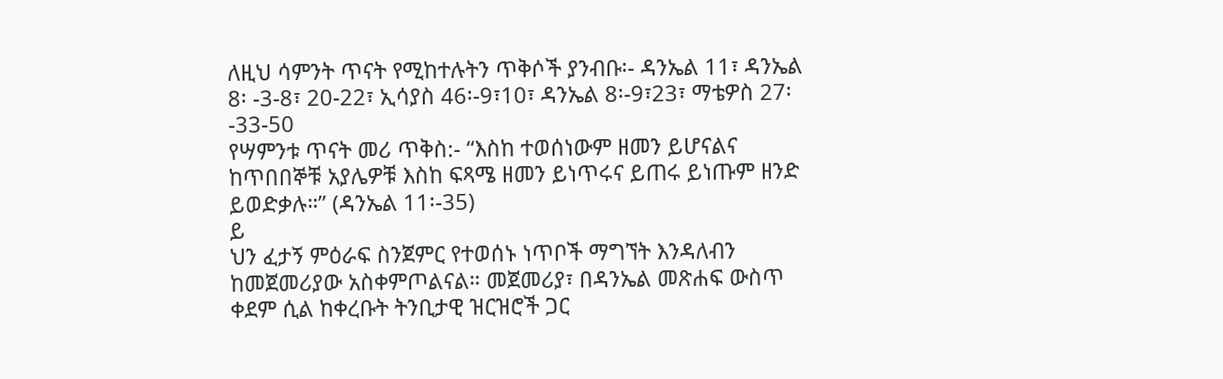ለዚህ ሳምንት ጥናት የሚከተሉትን ጥቅሶች ያንብቡ፡- ዳንኤል 11፣ ዳንኤል 8፡ -3-8፣ 20-22፣ ኢሳያስ 46፡-9፣10፣ ዳንኤል 8፡-9፣23፣ ማቴዎስ 27፡-33-50
የሣምንቱ ጥናት መሪ ጥቅስ:- “እስከ ተወሰነውም ዘመን ይሆናልና ከጥበበኞቹ አያሌዎቹ እስከ ፍጻሜ ዘመን ይነጥሩና ይጠሩ ይነጡም ዘንድ ይወድቃሉ።” (ዳንኤል 11፡-35)
ይ
ህን ፈታኝ ምዕራፍ ስንጀምር የተወሰኑ ነጥቦች ማግኘት እንዳለብን
ከመጀመሪያው አስቀምጦልናል። መጀመሪያ፣ በዳንኤል መጽሐፍ ውስጥ
ቀደም ሲል ከቀረቡት ትንቢታዊ ዝርዝሮች ጋር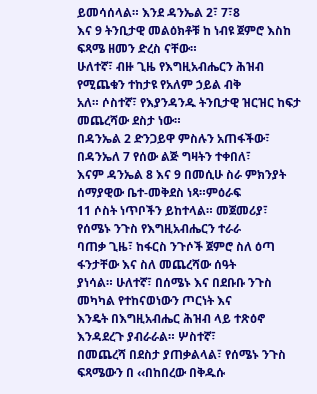ይመሳሰላል። እንደ ዳንኤል 2፣ 7፣8
እና 9 ትንቢታዊ መልዕክቶቹ ከ ነብዩ ጀምሮ እስከ ፍጻሜ ዘመን ድረስ ናቸው።
ሁለተኛ፣ ብዙ ጊዜ የእግዚአብሔርን ሕዝብ የሚጨቁን ተከታዩ የአለም ኃይል ብቅ
አለ። ሶስተኛ፣ የእያንዳንዱ ትንቢታዊ ዝርዝር ከፍታ መጨረሻው ደስታ ነው።
በዳንኤል 2 ድንጋይዋ ምስሉን አጠፋችው፣ በዳንኤለ 7 የሰው ልጅ ግዛትን ተቀበለ፣
እናም ዳንኤል 8 እና 9 በመሲሁ ስራ ምክንያት ሰማያዊው ቤተ-መቅደስ ነጻ።ምዕራፍ
11 ሶስት ነጥቦችን ይከተላል። መጀመሪያ፣ የሰሜኑ ንጉስ የእግዚአብሔርን ተራራ
ባጠቃ ጊዜ፣ ከፋርስ ንጉሶች ጀምሮ ስለ ዕጣ ፋንታቸው እና ስለ መጨረሻው ሰዓት
ያነሳል። ሁለተኛ፣ በሰሜኑ እና በደቡቡ ንጉስ መካካል የተከናወነውን ጦርነት እና
እንዴት በእግዚአብሔር ሕዝብ ላይ ተጽዕኖ እንዳደረጉ ያብራራል። ሦስተኛ፣
በመጨረሻ በደስታ ያጠቃልላል፣ የሰሜኑ ንጉስ ፍጻሜውን በ ‹‹በከበረው በቅዱሱ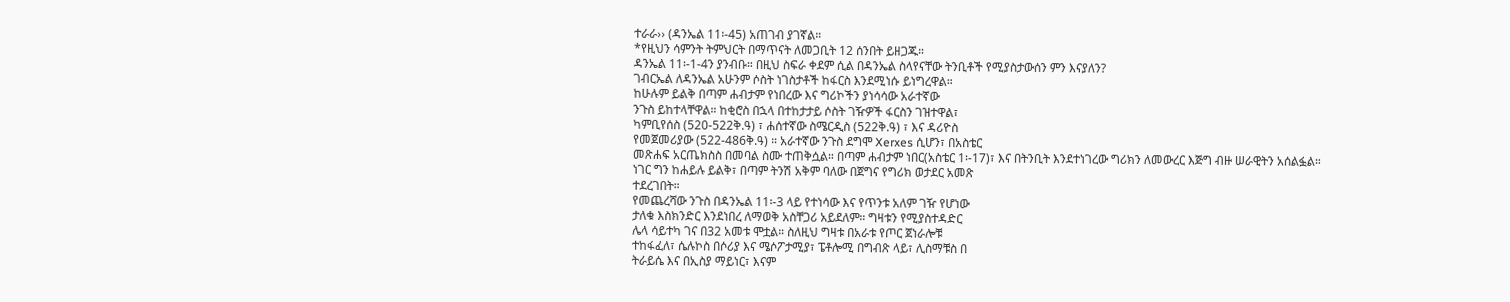ተራራ›› (ዳንኤል 11፡-45) አጠገብ ያገኛል።
*የዚህን ሳምንት ትምህርት በማጥናት ለመጋቢት 12 ሰንበት ይዘጋጁ።
ዳንኤል 11፡-1-4ን ያንብቡ። በዚህ ስፍራ ቀደም ሲል በዳንኤል ስላየናቸው ትንቢቶች የሚያስታውሰን ምን እናያለን?
ገብርኤል ለዳንኤል አሁንም ሶስት ነገስታቶች ከፋርስ እንደሚነሱ ይነግረዋል።
ከሁሉም ይልቅ በጣም ሐብታም የነበረው እና ግሪኮችን ያነሳሳው አራተኛው
ንጉስ ይከተላቸዋል። ከቂሮስ በኋላ በተከታታይ ሶስት ገዥዎች ፋርስን ገዝተዋል፣
ካምቢየሰስ (520-522ቅ.ዓ) ፣ ሐሰተኛው ስሜርዲስ (522ቅ.ዓ) ፣ እና ዳሪዮስ
የመጀመሪያው (522-486ቅ.ዓ) ። አራተኛው ንጉስ ደግሞ Xerxes ሲሆን፣ በአስቴር
መጽሐፍ አርጤክስስ በመባል ስሙ ተጠቅሷል። በጣም ሐብታም ነበር(አስቴር 1፡-17)፣ እና በትንቢት እንደተነገረው ግሪክን ለመውረር እጅግ ብዙ ሠራዊትን አሰልፏል።
ነገር ግን ከሐይሉ ይልቅ፣ በጣም ትንሽ አቅም ባለው በጀግና የግሪክ ወታደር አመጽ
ተደረገበት።
የመጨረሻው ንጉስ በዳንኤል 11፡-3 ላይ የተነሳው እና የጥንቱ አለም ገዥ የሆነው
ታለቁ እስክንድር እንደነበረ ለማወቅ አስቸጋሪ አይደለም። ግዛቱን የሚያስተዳድር
ሌላ ሳይተካ ገና በ32 አመቱ ሞቷል። ስለዚህ ግዛቱ በአራቱ የጦር ጀነራሎቹ
ተከፋፈለ፣ ሴሉኮስ በሶሪያ እና ሜሶፖታሚያ፣ ፔቶሎሚ በግብጽ ላይ፣ ሊስማቹስ በ
ትራይሴ እና በኢስያ ማይነር፣ እናም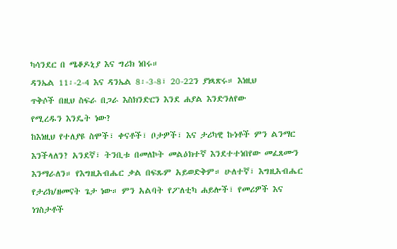ካሳንደር በ ሜቆዶኒያ እና ግሪክ ነበሩ።
ዳንኤል 11፡-2-4 እና ዳንኤል 8፡-3-8፣ 20-22ን ያነጻጽሩ። እነዚህ
ጥቅሶች በዚህ ስፍራ በጋራ እስክንድርን እንደ ሐያል እንድንለየው
የሚረዱን እንዴት ነው?
ከእነዚህ የተለያዩ ስሞች፣ ቀናቶች፣ ቦታዎች፣ እና ታሪካዊ ኩነቶች ምን ልንማር
እንችላለን? አንደኛ፣ ትንቢቱ በመለኮት መልዕክተኛ እንደተተነበየው መፈጸሙን
እንማራለን። የእግዚአብሔር ቃል በፍጹም አይወድቅም። ሁለተኛ፣ እግዚአብሔር
የታሪክ/ዘመናት ጌታ ነው። ምን አልባት የፖለቲካ ሐይሎች፣ የመሪዎች እና
ነገስታቶች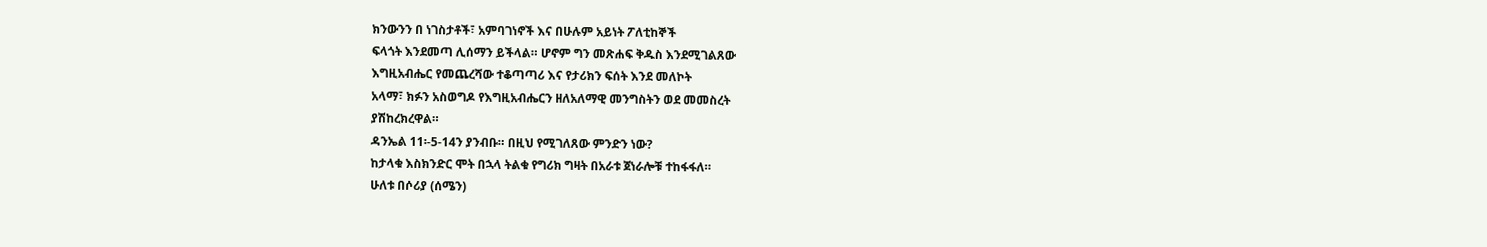ክንውንን በ ነገስታቶች፣ አምባገነኖች እና በሁሉም አይነት ፖለቲከኞች
ፍላጎት እንደመጣ ሊሰማን ይችላል። ሆኖም ግን መጽሐፍ ቅዱስ እንደሚገልጸው
እግዚአብሔር የመጨረሻው ተቆጣጣሪ እና የታሪክን ፍሰት እንደ መለኮት
አላማ፣ ክፉን አስወግዶ የእግዚአብሔርን ዘለአለማዊ መንግስትን ወደ መመስረት
ያሽከረክረዋል።
ዳንኤል 11፡-5-14ን ያንብቡ። በዚህ የሚገለጸው ምንድን ነው?
ከታላቁ እስክንድር ሞት በኋላ ትልቁ የግሪክ ግዛት በአራቱ ጀነራሎቹ ተከፋፋለ።
ሁለቱ በሶሪያ (ሰሜን)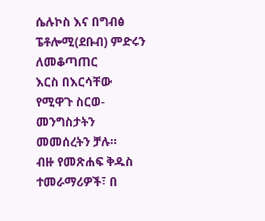ሴሉኮስ እና በግብፅ ፔቶሎሚ(ደቡብ) ምድሩን ለመቆጣጠር
እርስ በእርሳቸው የሚዋጉ ስርወ-መንግስታትን መመሰረትን ቻሉ።
ብዙ የመጽሐፍ ቅዱስ ተመራማሪዎች፣ በ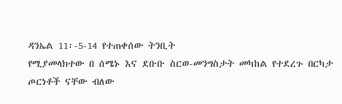ዳንኤል 11፡-5-14 የተጠቀሰው ትንቢት
የሚያመላክተው በ ሰሜኑ እና ደቡቡ ስርወ-መንግስታት መካከል የተደረጉ በርካታ
ጦርነቶች ናቸው ብለው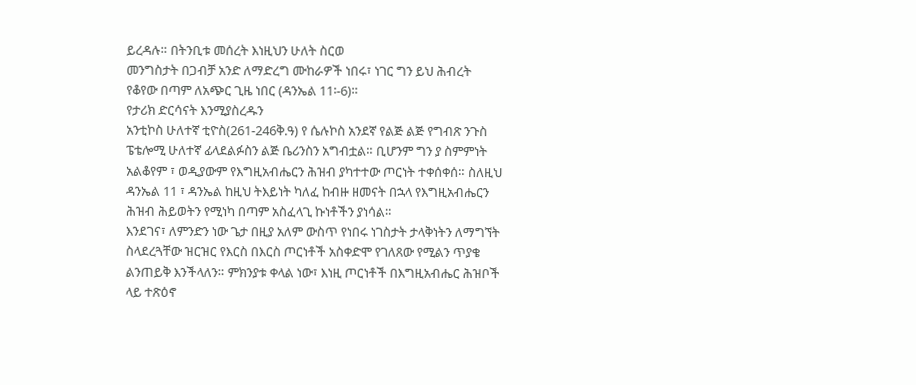ይረዳሉ። በትንቢቱ መሰረት እነዚህን ሁለት ስርወ
መንግስታት በጋብቻ አንድ ለማድረግ ሙከራዎች ነበሩ፣ ነገር ግን ይህ ሕብረት
የቆየው በጣም ለአጭር ጊዜ ነበር (ዳንኤል 11፡-6)።
የታሪክ ድርሳናት እንሚያስረዱን
አንቲኮስ ሁለተኛ ቲዮስ(261-246ቅ.ዓ) የ ሴሉኮስ አንደኛ የልጅ ልጅ የግብጽ ንጉስ
ፔቴሎሚ ሁለተኛ ፊላደልፉስን ልጅ ቤሪንስን አግብቷል። ቢሆንም ግን ያ ስምምነት
አልቆየም ፣ ወዲያውም የእግዚአብሔርን ሕዝብ ያካተተው ጦርነት ተቀሰቀሰ። ስለዚህ
ዳንኤል 11 ፣ ዳንኤል ከዚህ ትእይነት ካለፈ ከብዙ ዘመናት በኋላ የእግዚአብሔርን
ሕዝብ ሕይወትን የሚነካ በጣም አስፈላጊ ኩነቶችን ያነሳል።
እንደገና፣ ለምንድን ነው ጌታ በዚያ አለም ውስጥ የነበሩ ነገስታት ታላቅነትን ለማግኘት
ስላደረጓቸው ዝርዝር የእርስ በእርስ ጦርነቶች አስቀድሞ የገለጸው የሚልን ጥያቄ
ልንጠይቅ እንችላለን። ምክንያቱ ቀላል ነው፣ እነዚ ጦርነቶች በእግዚአብሔር ሕዝቦች
ላይ ተጽዕኖ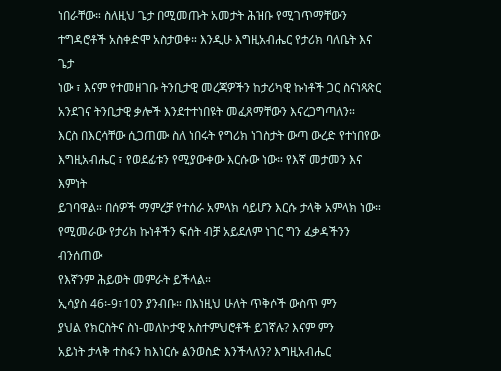ነበራቸው። ስለዚህ ጌታ በሚመጡት አመታት ሕዝቡ የሚገጥማቸውን
ተግዳሮቶች አስቀድሞ አስታወቀ። እንዲሁ እግዚአብሔር የታሪክ ባለቤት እና ጌታ
ነው ፣ እናም የተመዘገቡ ትንቢታዊ መረጃዎችን ከታሪካዊ ኩነቶች ጋር ስናነጻጽር
አንደገና ትንቢታዊ ቃሎች እንደተተነበዩት መፈጸማቸውን እናረጋግጣለን።
እርስ በእርሳቸው ሲጋጠሙ ስለ ነበሩት የግሪክ ነገስታት ውጣ ውረድ የተነበየው
እግዚአብሔር ፣ የወደፊቱን የሚያውቀው እርሱው ነው። የእኛ መታመን እና እምነት
ይገባዋል። በሰዎች ማምረቻ የተሰራ አምላክ ሳይሆን እርሱ ታላቅ አምላክ ነው።
የሚመራው የታሪክ ኩነቶችን ፍሰት ብቻ አይደለም ነገር ግን ፈቃዳችንን ብንሰጠው
የእኛንም ሕይወት መምራት ይችላል።
ኢሳያስ 46፡-9፣10ን ያንብቡ። በእነዚህ ሁለት ጥቅሶች ውስጥ ምን
ያህል የክርስትና ስነ-መለኮታዊ አስተምህሮቶች ይገኛሉ? እናም ምን
አይነት ታላቅ ተስፋን ከእነርሱ ልንወስድ እንችላለን? እግዚአብሔር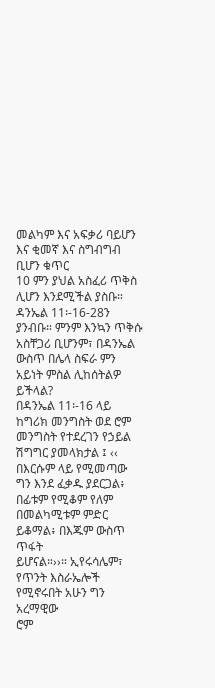መልካም እና አፍቃሪ ባይሆን እና ቂመኛ እና ስግብግብ ቢሆን ቁጥር
10 ምን ያህል አስፈሪ ጥቅስ ሊሆን እንደሚችል ያስቡ።
ዳንኤል 11፡-16-28ን ያንብቡ። ምንም እንኳን ጥቅሱ አስቸጋሪ ቢሆንም፣ በዳንኤል ውስጥ በሌላ ስፍራ ምን አይነት ምስል ሊከሰትልዎ ይችላል?
በዳንኤል 11፡-16 ላይ ከግሪክ መንግስት ወደ ሮም መንግስት የተደረገን የኃይል
ሽግግር ያመላክታል ፤ ‹‹ በእርሱም ላይ የሚመጣው ግን እንደ ፈቃዱ ያደርጋል፥
በፊቱም የሚቆም የለም በመልካሚቱም ምድር ይቆማል፥ በእጁም ውስጥ ጥፋት
ይሆናል።››። ኢየሩሳሌም፣ የጥንት እስራኤሎች የሚኖሩበት አሁን ግን አረማዊው
ሮም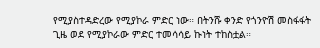የሚያስተዳድረው የሚያኮራ ምድር ነው። በትንሹ ቀንድ የጎንዮሽ መስፋፋት
ጊዜ ወደ የሚያኮራው ምድር ተመሳሳይ ኩነት ተከስቷል።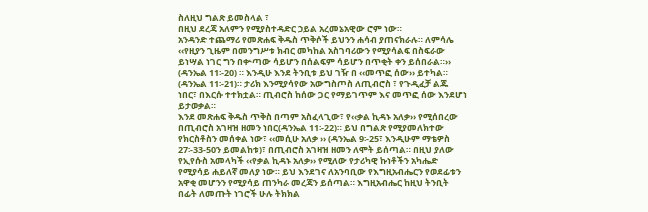ስለዚህ ግልጽ ይመስላል ፣
በዚህ ደረጃ አለምን የሚያስተዳድር ኃይል አረመኔአዊው ሮም ነው።
አንዳንድ ተጨማሪ የመጽሐፍ ቅዱስ ጥቅሶች ይህንን ሐሳብ ያጠናክራሉ። ለምሳሌ
‹‹የዚያን ጊዜም በመንግሥቱ ክብር መካከል አስገባሪውን የሚያሳልፍ በስፍራው
ይነሣል ነገር ግን በቍጣው ሳይሆን በሰልፍም ሳይሆን በጥቂት ቀን ይሰበራል።››
(ዳንኤል 11፡-20) ። እንዲሁ እንደ ትንቢቱ ይህ ገዥ በ ‹‹መጥፎ ሰው›› ይተካል።
(ዳንኤል 11፡-21)። ታሪክ እንሚያሳየው አውግስጦስ ለጢብሮስ ፣ የጉዲፈቻ ልጁ
ነበር፣ በእርሱ ተተክቷል። ጢብሮስ ከሰው ጋር የማይገጥም እና መጥፎ ሰው እንደሆነ
ይታወቃል።
እንደ መጽሐፍ ቅዱስ ጥቅስ በጣም አስፈላጊው፣ የ‹‹ቃል ኪዳኑ አለቃ›› የሚሰበረው
በጢብሮስ አገዛዝ ዘመን ነበር(ዳንኤል 11፡-22)። ይህ በግልጽ የሚያመለክተው
የክርስቶስን መሰቀል ነው፣ ‹‹መሲሁ አለቃ ›› (ዳንኤል 9፡-25፣ እንዲሁም ማቴዎስ
27፡-33-50ን ይመልከቱ)፣ በጢብሮስ አገዛዝ ዘመን ለሞት ይሰጣል። በዚህ ያለው
የኢየሱስ አመላካች ‹‹የቃል ኪዳኑ አለቃ›› የሚለው የታሪካዊ ኩነቶችን አካሔድ
የሚያሳይ ሐይለኛ መለያ ነው። ይህ እንደገና ለአንባቢው የእግዚአብሔርን የወደፊቱን
አዋቂ መሆንን የሚያሳይ ጠንካራ መረጃን ይሰጣል። እግዚአብሔር ከዚህ ትንቢት
በፊት ለመጡት ነገሮች ሁሉ ትክክል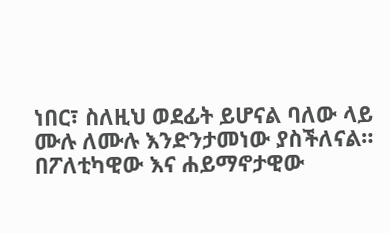ነበር፣ ስለዚህ ወደፊት ይሆናል ባለው ላይ
ሙሉ ለሙሉ እንድንታመነው ያስችለናል።
በፖለቲካዊው እና ሐይማኖታዊው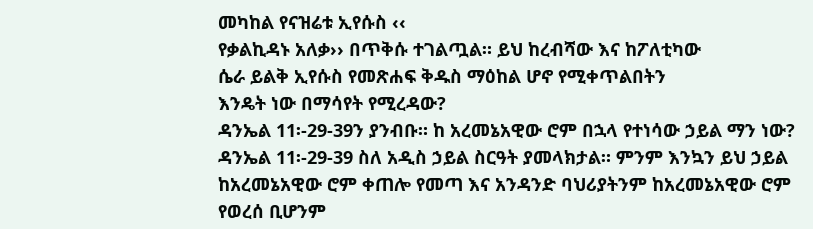መካከል የናዝሬቱ ኢየሱስ ‹‹
የቃልኪዳኑ አለቃ›› በጥቅሱ ተገልጧል። ይህ ከረብሻው እና ከፖለቲካው
ሴራ ይልቅ ኢየሱስ የመጽሐፍ ቅዱስ ማዕከል ሆኖ የሚቀጥልበትን
እንዴት ነው በማሳየት የሚረዳው?
ዳንኤል 11፡-29-39ን ያንብቡ። ከ አረመኔአዊው ሮም በኋላ የተነሳው ኃይል ማን ነው?
ዳንኤል 11፡-29-39 ስለ አዲስ ኃይል ስርዓት ያመላክታል። ምንም እንኳን ይህ ኃይል
ከአረመኔአዊው ሮም ቀጠሎ የመጣ እና አንዳንድ ባህሪያትንም ከአረመኔአዊው ሮም
የወረሰ ቢሆንም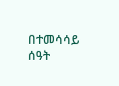በተመሳሳይ ሰዓት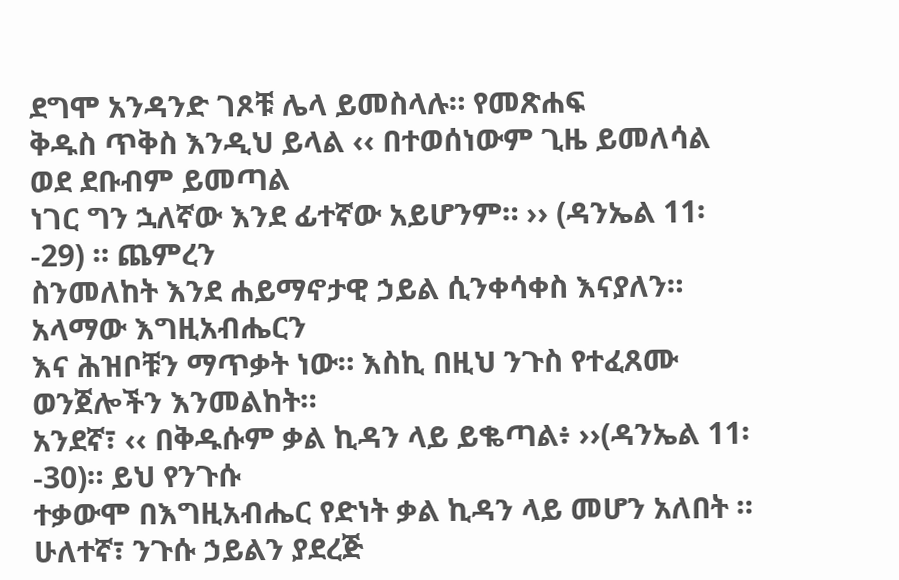ደግሞ አንዳንድ ገጾቹ ሌላ ይመስላሉ። የመጽሐፍ
ቅዱስ ጥቅስ እንዲህ ይላል ‹‹ በተወሰነውም ጊዜ ይመለሳል ወደ ደቡብም ይመጣል
ነገር ግን ኋለኛው እንደ ፊተኛው አይሆንም። ›› (ዳንኤል 11፡-29) ። ጨምረን
ስንመለከት እንደ ሐይማኖታዊ ኃይል ሲንቀሳቀስ እናያለን። አላማው እግዚአብሔርን
እና ሕዝቦቹን ማጥቃት ነው። እስኪ በዚህ ንጉስ የተፈጸሙ ወንጀሎችን እንመልከት።
አንደኛ፣ ‹‹ በቅዱሱም ቃል ኪዳን ላይ ይቈጣል፥ ››(ዳንኤል 11፡-30)። ይህ የንጉሱ
ተቃውሞ በእግዚአብሔር የድነት ቃል ኪዳን ላይ መሆን አለበት ።
ሁለተኛ፣ ንጉሱ ኃይልን ያደረጅ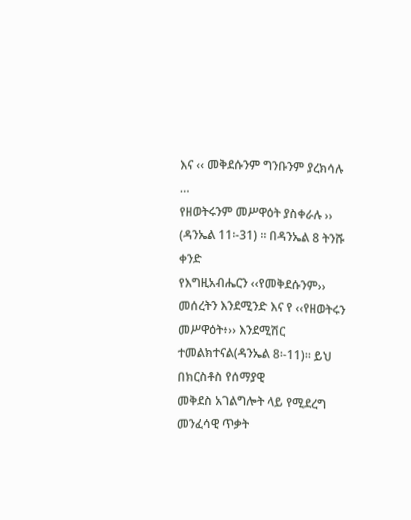እና ‹‹ መቅደሱንም ግንቡንም ያረክሳሉ …
የዘወትሩንም መሥዋዕት ያስቀራሉ ›› (ዳንኤል 11፡-31) ። በዳንኤል 8 ትንሹ ቀንድ
የእግዚአብሔርን ‹‹የመቅደሱንም›› መሰረትን እንደሚንድ እና የ ‹‹የዘወትሩን
መሥዋዕት፥›› እንደሚሽር ተመልክተናል(ዳንኤል 8፡-11)። ይህ በክርስቶስ የሰማያዊ
መቅደስ አገልግሎት ላይ የሚደረግ መንፈሳዊ ጥቃት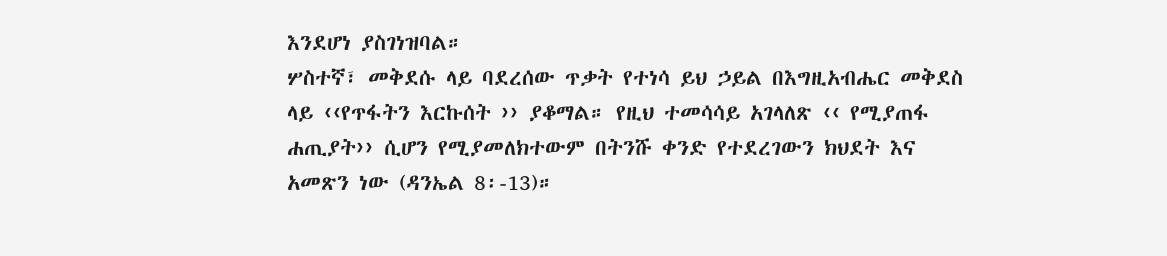እንደሆነ ያስገነዝባል።
ሦስተኛ፣ መቅደሱ ላይ ባደረሰው ጥቃት የተነሳ ይህ ኃይል በእግዚአብሔር መቅደስ
ላይ ‹‹የጥፋትን እርኩሰት ›› ያቆማል። የዚህ ተመሳሳይ አገላለጽ ‹‹ የሚያጠፋ
ሐጢያት›› ሲሆን የሚያመለክተውም በትንሹ ቀንድ የተደረገውን ክህደት እና
አመጽን ነው (ዳንኤል 8፡-13)።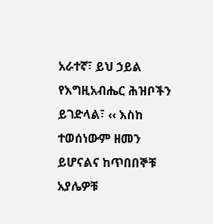አራተኛ፣ ይህ ኃይል የእግዚአብሔር ሕዝቦችን ይገድላል፣ ‹‹ እስከ ተወሰነውም ዘመን
ይሆናልና ከጥበበኞቹ አያሌዎቹ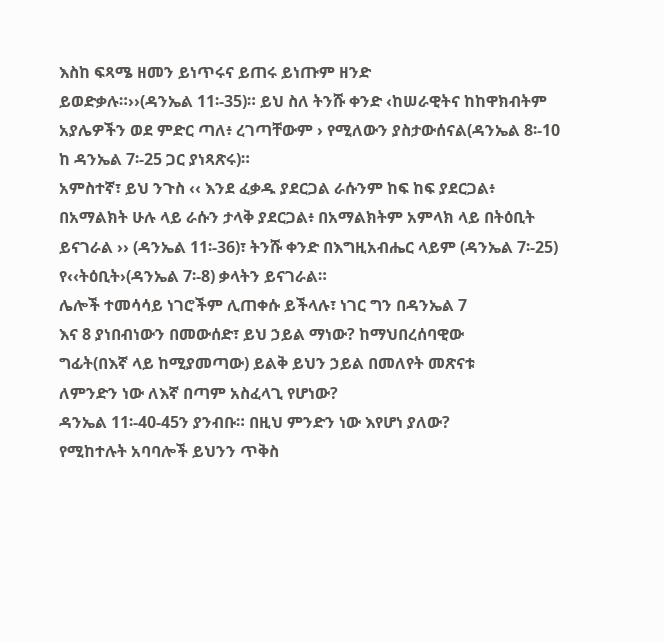እስከ ፍጻሜ ዘመን ይነጥሩና ይጠሩ ይነጡም ዘንድ
ይወድቃሉ።››(ዳንኤል 11፡-35)። ይህ ስለ ትንሹ ቀንድ ‹ከሠራዊትና ከከዋክብትም
አያሌዎችን ወደ ምድር ጣለ፥ ረገጣቸውም › የሚለውን ያስታውሰናል(ዳንኤል 8፡-10
ከ ዳንኤል 7፡-25 ጋር ያነጻጽሩ)።
አምስተኛ፣ ይህ ንጉስ ‹‹ እንደ ፈቃዱ ያደርጋል ራሱንም ከፍ ከፍ ያደርጋል፥
በአማልክት ሁሉ ላይ ራሱን ታላቅ ያደርጋል፥ በአማልክትም አምላክ ላይ በትዕቢት
ይናገራል ›› (ዳንኤል 11፡-36)፣ ትንሹ ቀንድ በእግዚአብሔር ላይም (ዳንኤል 7፡-25)
የ‹‹ትዕቢት›(ዳንኤል 7፡-8) ቃላትን ይናገራል።
ሌሎች ተመሳሳይ ነገሮችም ሊጠቀሱ ይችላሉ፣ ነገር ግን በዳንኤል 7
እና 8 ያነበብነውን በመውሰድ፣ ይህ ኃይል ማነው? ከማህበረሰባዊው
ግፊት(በእኛ ላይ ከሚያመጣው) ይልቅ ይህን ኃይል በመለየት መጽናቱ
ለምንድን ነው ለእኛ በጣም አስፈላጊ የሆነው?
ዳንኤል 11፡-40-45ን ያንብቡ። በዚህ ምንድን ነው እየሆነ ያለው?
የሚከተሉት አባባሎች ይህንን ጥቅስ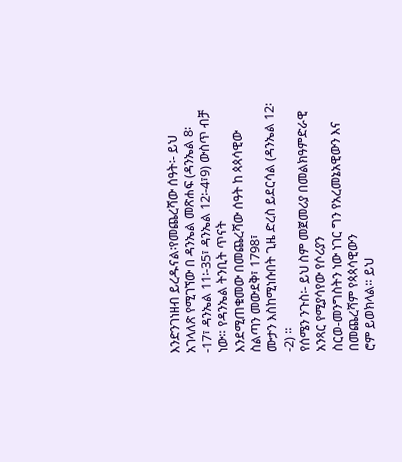እንድንገነዘብ ይረዱናል፡የመጨረሻው ሰዓት፡- ይህ አገላለጽ የሚገኘው በ ዳንኤል መጽሐፍ (ዳንኤል 8፡
-17፣ ዳንኤል 11፡-35፣ ዳንኤል 12፡-4፣9) ውስጥ ብቻ ነው። የዳንኤል ትንቢት ጥናት
እንደሚጠቁመው በመጨረሻው ሰዓት ከ ጳጳሳዊው ስልጣን መውደቅ፣ 1798፣
ሙታን እስከሚነሱበት ጊዜ ድረስ ይደርሳል (ዳንኤል 12፡-2) ።
የሰሜን ንጉስ፡- ይህ ስም መጀመሪያ በመልክዓምድራዊ አንጻር የሚያሳየው የሶሪያን
ስርወ-መንግስትን ነው ነገር ግን የአረመኔአዊውን እና በመጨረሻም የጳጳሳዊውን
ሮም ይወክላል። ይህ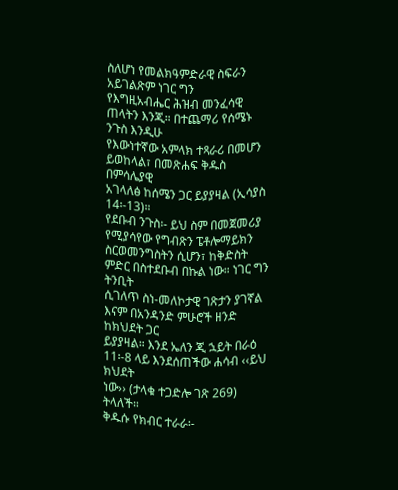ስለሆነ የመልክዓምድራዊ ስፍራን አይገልጽም ነገር ግን
የእግዚአብሔር ሕዝብ መንፈሳዊ ጠላትን እንጂ። በተጨማሪ የሰሜኑ ንጉስ እንዲሁ
የእውነተኛው አምላክ ተጻራሪ በመሆን ይወከላል፣ በመጽሐፍ ቅዱስ በምሳሌያዊ
አገላለፅ ከሰሜን ጋር ይያያዛል (ኢሳያስ 14፡-13)።
የደቡብ ንጉስ፡- ይህ ስም በመጀመሪያ የሚያሳየው የግብጽን ፔቶሎማይክን ስርወመንግስትን ሲሆን፣ ከቅድስት ምድር በስተደቡብ በኩል ነው። ነገር ግን ትንቢት
ሲገለጥ ስነ-መለኮታዊ ገጽታን ያገኛል እናም በአንዳንድ ምሁሮች ዘንድ ከክህደት ጋር
ይያያዛል። እንደ ኤለን ጂ ኋይት በራዕ 11፡-8 ላይ እንደሰጠችው ሐሳብ ‹‹ይህ ክህደት
ነው›› (ታላቁ ተጋድሎ ገጽ 269) ትላለች።
ቅዱሱ የክብር ተራራ፡-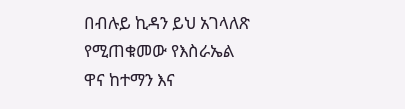በብሉይ ኪዳን ይህ አገላለጽ የሚጠቁመው የእስራኤል
ዋና ከተማን እና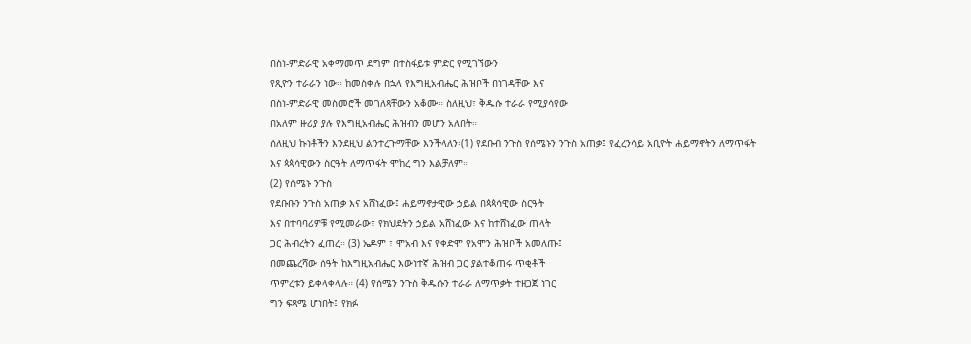በስነ-ምድራዊ አቀማመጥ ደግም በተስፋይቱ ምድር የሚገኘውን
የጺዮን ተራራን ነው። ከመስቀሉ በኋላ የእግዚአብሔር ሕዝቦች በነገዳቸው እና
በስነ-ምድራዊ መስመሮች መገለጻቸውን አቆሙ። ስለዚህ፣ ቅዱሱ ተራራ የሚያሳየው
በአለም ዙሪያ ያሉ የእግዚአብሔር ሕዝብን መሆን አለበት።
ሰለዚህ ኩነቶችን እንደዚህ ልንተረጉማቸው እንችላለን፡(1) የደቡብ ንጉስ የሰሜኑን ንጉስ አጠቃ፤ የፈረንሳይ አቢዮት ሐይማኖትን ለማጥፋት
እና ጳጳሳዊውን ስርዓት ለማጥፋት ሞከረ ግን እልቻለም።
(2) የሰሜኑ ንጉስ
የደቡቡን ንጉስ አጠቃ እና አሸነፈው፤ ሐይማኖታዊው ኃይል በጳጳሳዊው ስርዓት
እና በተባባሪዎቹ የሚመራው፣ የክህደትን ኃይል አሸነፈው እና ከተሸነፈው ጠላት
ጋር ሕብረትን ፈጠረ። (3) ኤዶም ፣ ሞአብ እና የቀድሞ የአሞን ሕዝቦች አመለጡ፤
በመጨረሻው ሰዓት ከእግዚአብሔር እውነተኛ ሕዝብ ጋር ያልተቆጠሩ ጥቂቶች
ጥምረቱን ይቀላቀላሉ። (4) የሰሜን ንጉስ ቅዱሱን ተራራ ለማጥቃት ተዘጋጀ ነገር
ግን ፍጻሜ ሆነበት፤ የክፉ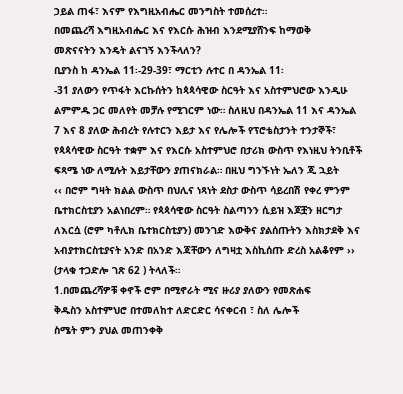ኃይል ጠፋ፣ እናም የእግዚአብሔር መንግስት ተመሰረተ።
በመጨረሻ እግዚአብሔር እና የእርሱ ሕዝብ እንደሚያሸንፍ ከማወቅ
መጽናናትን እንዴት ልናገኝ እንችላለን?
ቢያንስ ከ ዳንኤል 11፡-29-39፣ ማርቲን ሉተር በ ዳንኤል 11፡
-31 ያለውን የጥፋት እርኩሰትን ከጳጳሳዊው ስርዓት እና አስተምህሮው እንዲሁ
ልምምዱ ጋር መለየት መቻሉ የሚገርም ነው። ስለዚህ በዳንኤል 11 እና ዳንኤል
7 እና 8 ያለው ሕብረት የሉተርን እይታ እና የሌሎች የፕሮቴስታንት ተንታኞች፣
የጳጳሳዊው ስርዓት ተቋም እና የእርሱ አስተምህሮ በታሪክ ውስጥ የእነዚህ ትንቢቶች
ፍጻሜ ነው ለሚሉት እይታቸውን ያጠናክራል። በዚህ ግንኙነት ኤለን ጂ ኋይት
‹‹ በሮም ግዛት ክልል ውስጥ በህሊና ነጻነት ደስታ ውስጥ ሳይረበሽ የቀረ ምንም
ቤተክርስቲያን አልነበረም። የጳጳሳዊው ስርዓት ስልጣንን ሲይዝ እጆቿን ዘርግታ
ለእርሷ (ሮም ካቶሊክ ቤተክርስቲያን) መንገድ እውቅና ያልሰጡትን እስክታደቅ እና
አብያተክርስቲያናት አንድ በአንድ እጃቸውን ለግዛቷ እስኪሰጡ ድረስ አልቆየም ››
(ታላቁ ተጋድሎ ገጽ 62 ) ትላለች።
1.በመጨረሻዎቹ ቀኖች ሮም በሚኖራት ሚና ዙሪያ ያለውን የመጽሐፍ
ቅዱስን አስተምህሮ በተመለከተ ለድርድር ሳናቀርብ ፣ ስለ ሌሎች
ስሜት ምን ያህል መጠንቀቅ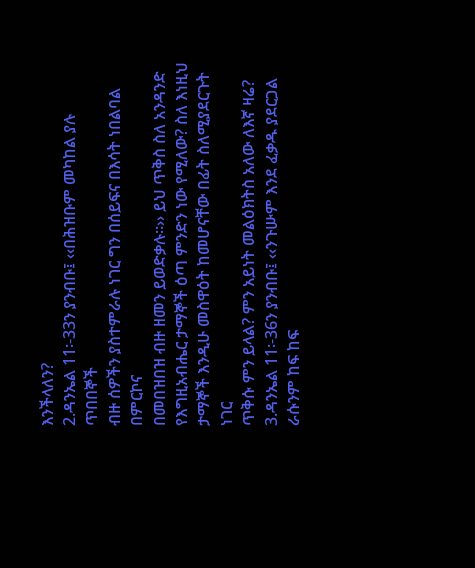እንችላለን?
2.ዳንኤል 11፡-33ን ያንብቡ፤ ‹‹በሕዝቡም መካከል ያሉ ጥበበኞች
ብዙ ሰዎችን ያስተምራሉ ነገር ግን በሰይፍና በእሳት ነበልባል በምርኮና
በመበዝበዝ ብዙ ዘመን ይወድቃሉ።›› ይህ ጥቅስ ስለ አንዳንድ
የእግዚአብሔር ታማኞች ዕጣ ምንድን ነው የሚለው? ስለ እነዚህ
ታማኞች እንዲሁ መስዋዕት ከመሆናቸው በፊት ስለሚያደርጉት ነገር
ጥቅሱ ምን ይላል? ምን አይነት መልዕክትስ አለው ለእኛ ዛሬ?
3.ዳንኤል 11፡-36ን ያንብቡ፤ ‹‹ንጉሡም እንደ ፈቃዱ ያደርጋል
ራሱንም ከፍ ከፍ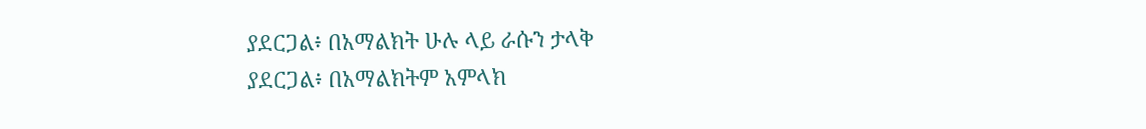ያደርጋል፥ በአማልክት ሁሉ ላይ ራሱን ታላቅ
ያደርጋል፥ በአማልክትም አምላክ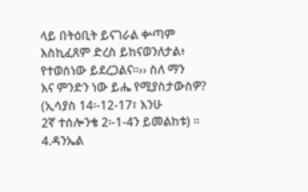ላይ በትዕቢት ይናገራል ቍጣም
እስኪፈጸም ድረስ ይከናወንለታል፥ የተወሰነው ይደረጋልና።›› ስለ ማን
እና ምንድን ነው ይሔ የሚያስታውስዎ? (ኢሳያስ 14፡-12-17፣ እንሁ
2ኛ ተሰሎንቄ 2፡-1-4ን ይመልከቱ) ።
4.ዳንኤል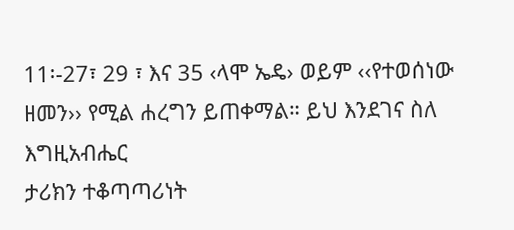11፡-27፣ 29 ፣ እና 35 ‹ላሞ ኤዴ› ወይም ‹‹የተወሰነው
ዘመን›› የሚል ሐረግን ይጠቀማል። ይህ እንደገና ስለ እግዚአብሔር
ታሪክን ተቆጣጣሪነት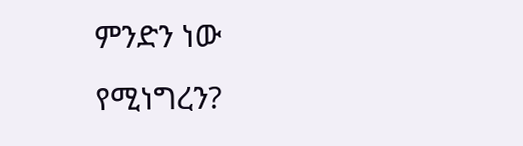ምንድን ነው የሚነግረን?